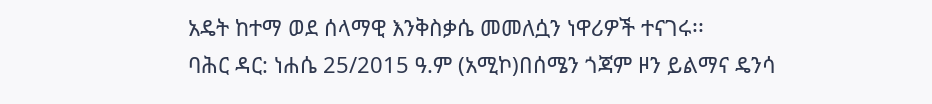አዴት ከተማ ወደ ሰላማዊ እንቅስቃሴ መመለሷን ነዋሪዎች ተናገሩ፡፡
ባሕር ዳር: ነሐሴ 25/2015 ዓ.ም (አሚኮ)በሰሜን ጎጃም ዞን ይልማና ዴንሳ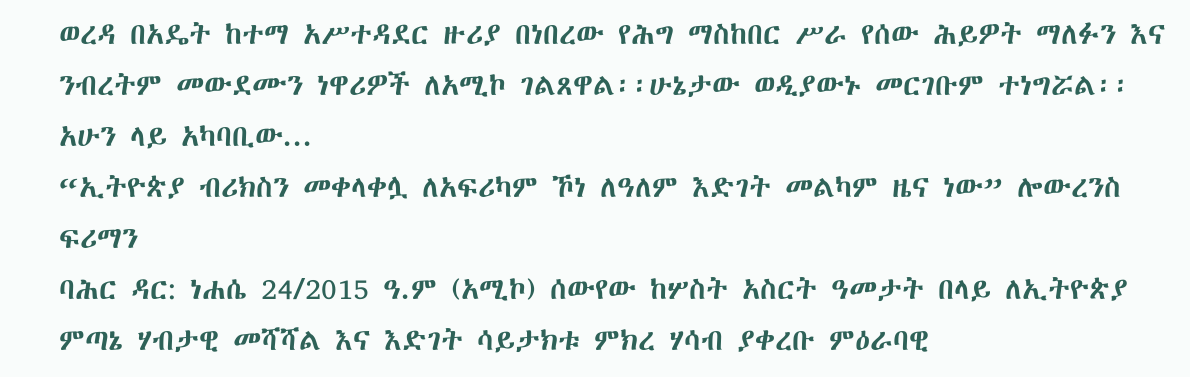ወረዳ በአዴት ከተማ አሥተዳደር ዙሪያ በነበረው የሕግ ማስከበር ሥራ የሰው ሕይዎት ማለፉን እና ንብረትም መውደሙን ነዋሪዎች ለአሚኮ ገልጸዋል፡፡ሁኔታው ወዲያውኑ መርገቡም ተነግሯል፡፡ አሁን ላይ አካባቢው...
“ኢትዮጵያ ብሪክስን መቀላቀሏ ለአፍሪካም ኾነ ለዓለም እድገት መልካም ዜና ነው” ሎውረንስ ፍሪማን
ባሕር ዳር: ነሐሴ 24/2015 ዓ.ም (አሚኮ) ሰውየው ከሦስት አስርት ዓመታት በላይ ለኢትዮጵያ ምጣኔ ሃብታዊ መሻሻል እና እድገት ሳይታክቱ ምክረ ሃሳብ ያቀረቡ ምዕራባዊ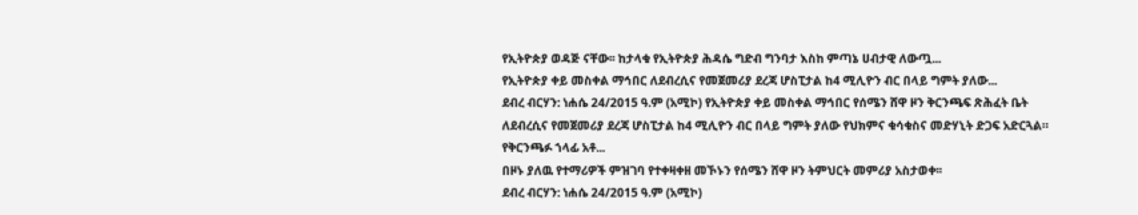የኢትዮጵያ ወዳጅ ናቸው፡፡ ከታላቁ የኢትዮጵያ ሕዳሴ ግድብ ግንባታ እስከ ምጣኔ ሀብታዊ ለውጧ...
የኢትዮጵያ ቀይ መስቀል ማኅበር ለደብረሲና የመጀመሪያ ደረጃ ሆስፒታል ከ4 ሚሊዮን ብር በላይ ግምት ያለው...
ደብረ ብርሃን: ነሐሴ 24/2015 ዓ.ም (አሚኮ) የኢትዮጵያ ቀይ መስቀል ማኅበር የሰሜን ሸዋ ዞን ቅርንጫፍ ጽሕፈት ቤት ለደብረሲና የመጀመሪያ ደረጃ ሆስፒታል ከ4 ሚሊዮን ብር በላይ ግምት ያለው የህክምና ቁሳቁስና መድሃኒት ድጋፍ አድርጓል። የቅርንጫፉ ኀላፊ አቶ...
በዞኑ ያለዉ የተማሪዎች ምዝገባ የተቀዛቀዘ መኾኑን የሰሜን ሸዋ ዞን ትምህርት መምሪያ አስታወቀ፡፡
ደብረ ብርሃን: ነሐሴ 24/2015 ዓ.ም (አሚኮ)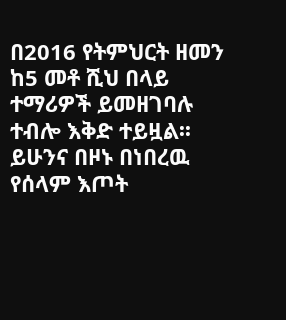በ2016 የትምህርት ዘመን ከ5 መቶ ሺህ በላይ ተማሪዎች ይመዘገባሉ ተብሎ እቅድ ተይዟል፡፡ ይሁንና በዞኑ በነበረዉ የሰላም እጦት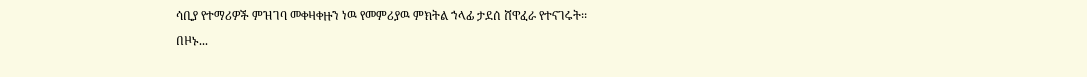ሳቢያ የተማሪዎች ምዝገባ መቀዛቀዙን ነዉ የመምሪያዉ ምክትል ኀላፊ ታደሰ ሸዋፈራ የተናገሩት፡፡
በዞኑ...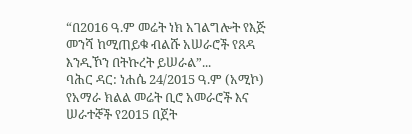“በ2016 ዓ.ም መሬት ነክ አገልግሎት የእጅ መንሻ ከሚጠይቁ ብልሹ አሠራሮች የጸዳ እንዲኾን በትኩረት ይሠራል”...
ባሕር ዳር: ነሐሴ 24/2015 ዓ.ም (አሚኮ) የአማራ ክልል መሬት ቢሮ አመራሮች እና ሠራተኞች የ2015 በጀት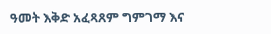ዓመት እቅድ አፈጻጸም ግምገማ እና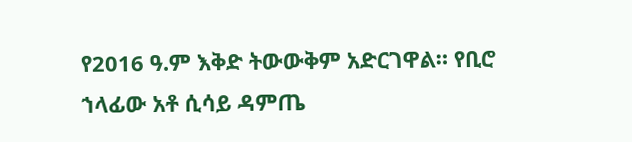የ2016 ዓ.ም እቅድ ትውውቅም አድርገዋል። የቢሮ ኀላፊው አቶ ሲሳይ ዳምጤ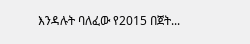እንዳሉት ባለፈው የ2015 በጀት...